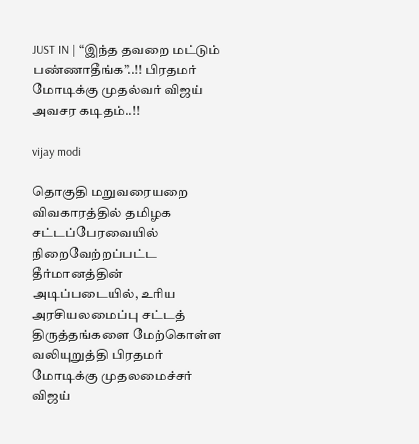JUST IN | “இந்த தவறை மட்டும் பண்ணாதீங்க”..!! பிரதமர் மோடிக்கு முதல்வர் விஜய் அவசர கடிதம்..!!

vijay modi

தொகுதி மறுவரையறை விவகாரத்தில் தமிழக சட்டப்பேரவையில் நிறைவேற்றப்பட்ட தீர்மானத்தின் அடிப்படையில், உரிய அரசியலமைப்பு சட்டத் திருத்தங்களை மேற்கொள்ள வலியுறுத்தி பிரதமர் மோடிக்கு முதலமைச்சர் விஜய்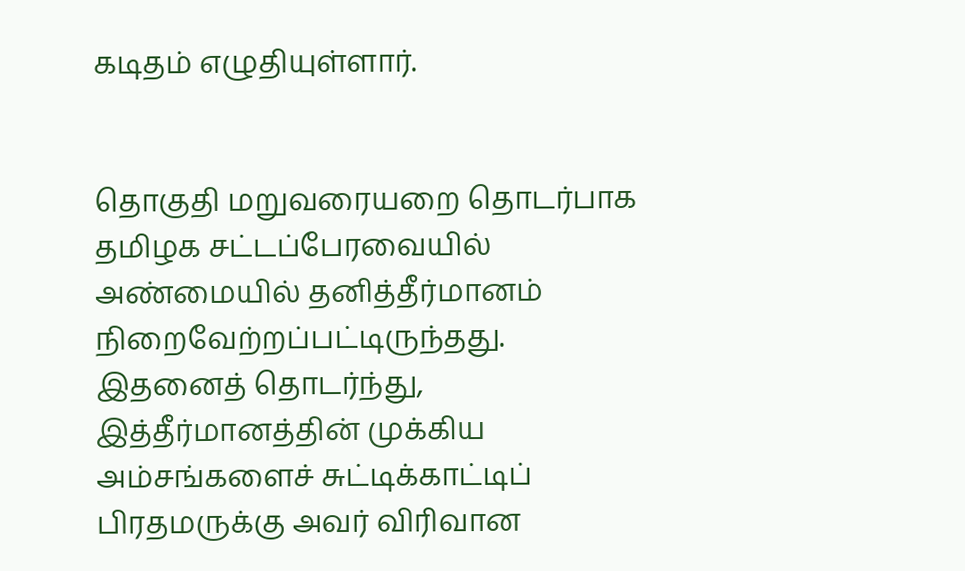கடிதம் எழுதியுள்ளார்.


தொகுதி மறுவரையறை தொடர்பாக தமிழக சட்டப்பேரவையில் அண்மையில் தனித்தீர்மானம் நிறைவேற்றப்பட்டிருந்தது. இதனைத் தொடர்ந்து, இத்தீர்மானத்தின் முக்கிய அம்சங்களைச் சுட்டிக்காட்டிப் பிரதமருக்கு அவர் விரிவான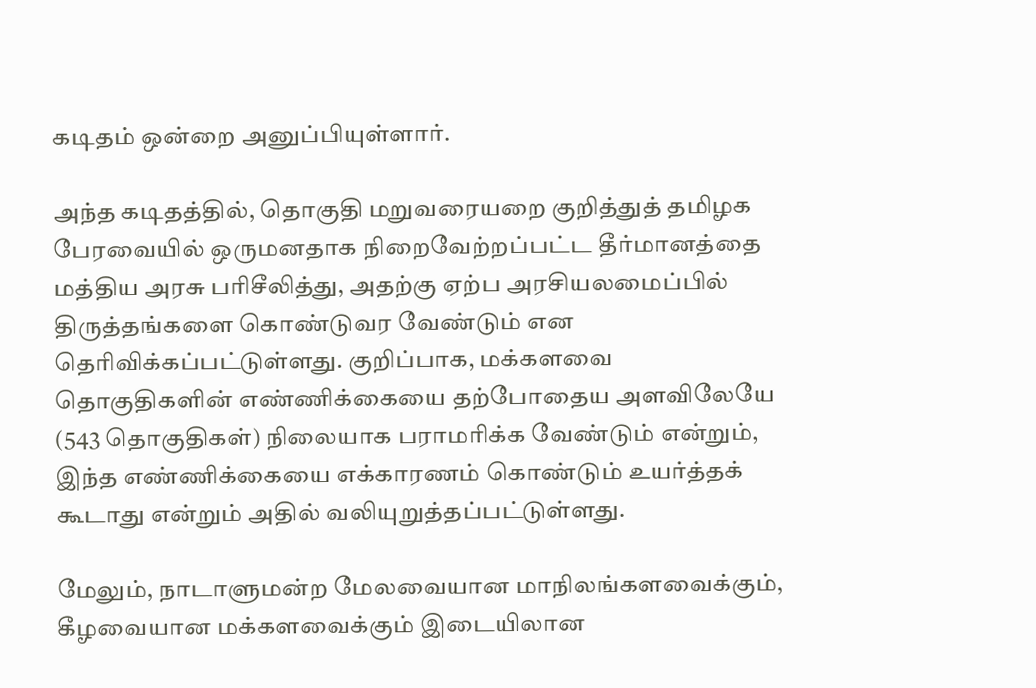கடிதம் ஒன்றை அனுப்பியுள்ளார்.

அந்த கடிதத்தில், தொகுதி மறுவரையறை குறித்துத் தமிழக பேரவையில் ஒருமனதாக நிறைவேற்றப்பட்ட தீர்மானத்தை மத்திய அரசு பரிசீலித்து, அதற்கு ஏற்ப அரசியலமைப்பில் திருத்தங்களை கொண்டுவர வேண்டும் என தெரிவிக்கப்பட்டுள்ளது. குறிப்பாக, மக்களவை தொகுதிகளின் எண்ணிக்கையை தற்போதைய அளவிலேயே (543 தொகுதிகள்) நிலையாக பராமரிக்க வேண்டும் என்றும், இந்த எண்ணிக்கையை எக்காரணம் கொண்டும் உயர்த்தக் கூடாது என்றும் அதில் வலியுறுத்தப்பட்டுள்ளது.

மேலும், நாடாளுமன்ற மேலவையான மாநிலங்களவைக்கும், கீழவையான மக்களவைக்கும் இடையிலான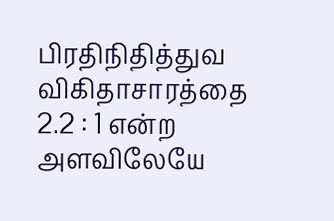பிரதிநிதித்துவ விகிதாசாரத்தை 2.2 : 1 என்ற அளவிலேயே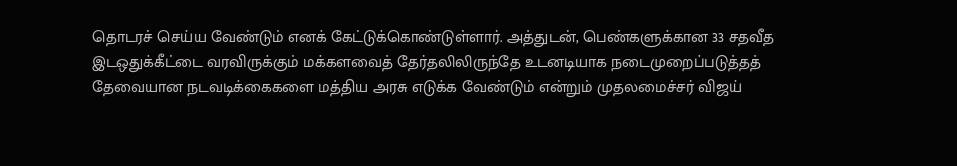தொடரச் செய்ய வேண்டும் எனக் கேட்டுக்கொண்டுள்ளார். அத்துடன், பெண்களுக்கான 33 சதவீத இடஒதுக்கீட்டை வரவிருக்கும் மக்களவைத் தேர்தலிலிருந்தே உடனடியாக நடைமுறைப்படுத்தத் தேவையான நடவடிக்கைகளை மத்திய அரசு எடுக்க வேண்டும் என்றும் முதலமைச்சர் விஜய்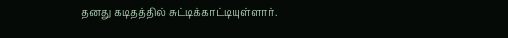தனது கடிதத்தில் சுட்டிக்காட்டியுள்ளார்.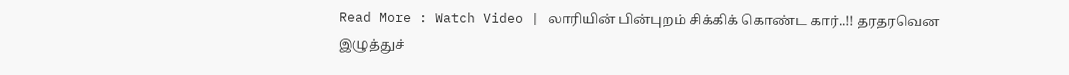Read More : Watch Video | லாரியின் பின்புறம் சிக்கிக் கொண்ட கார்..!! தரதரவென இழுத்துச்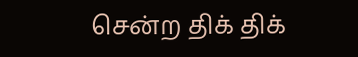சென்ற திக் திக்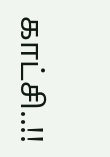காட்சி..!!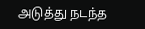அடுத்து நடந்த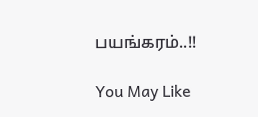பயங்கரம்..!!

You May Like